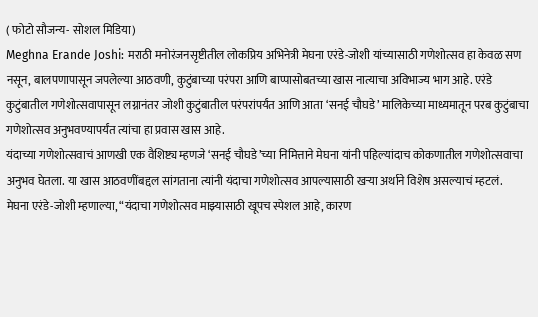( फोटो सौजन्य- सोशल मिडिया)
Meghna Erande Joshi: मराठी मनोरंजनसृष्टीतील लोकप्रिय अभिनेत्री मेघना एरंडे-जोशी यांच्यासाठी गणेशोत्सव हा केवळ सण नसून, बालपणापासून जपलेल्या आठवणी, कुटुंबाच्या परंपरा आणि बाप्पासोबतच्या खास नात्याचा अविभाज्य भाग आहे. एरंडे कुटुंबातील गणेशोत्सवापासून लग्नानंतर जोशी कुटुंबातील परंपरांपर्यंत आणि आता ‘सनई चौघडे’ मालिकेच्या माध्यमातून परब कुटुंबाचा गणेशोत्सव अनुभवण्यापर्यंत त्यांचा हा प्रवास खास आहे.
यंदाच्या गणेशोत्सवाचं आणखी एक वैशिष्ट्य म्हणजे ‘सनई चौघडे’च्या निमित्ताने मेघना यांनी पहिल्यांदाच कोकणातील गणेशोत्सवाचा अनुभव घेतला. या खास आठवणींबद्दल सांगताना त्यांनी यंदाचा गणेशोत्सव आपल्यासाठी खऱ्या अर्थाने विशेष असल्याचं म्हटलं.
मेघना एरंडे-जोशी म्हणाल्या, “यंदाचा गणेशोत्सव माझ्यासाठी खूपच स्पेशल आहे, कारण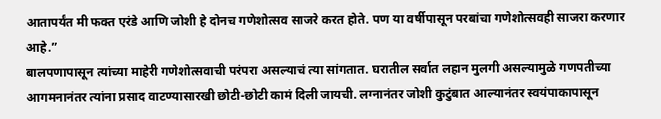आतापर्यंत मी फक्त एरंडे आणि जोशी हे दोनच गणेशोत्सव साजरे करत होते. पण या वर्षीपासून परबांचा गणेशोत्सवही साजरा करणार आहे.”
बालपणापासून त्यांच्या माहेरी गणेशोत्सवाची परंपरा असल्याचं त्या सांगतात. घरातील सर्वात लहान मुलगी असल्यामुळे गणपतीच्या आगमनानंतर त्यांना प्रसाद वाटण्यासारखी छोटी-छोटी कामं दिली जायची. लग्नानंतर जोशी कुटुंबात आल्यानंतर स्वयंपाकापासून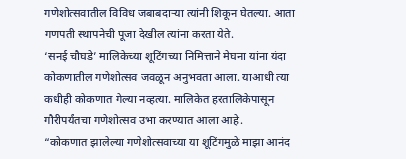गणेशोत्सवातील विविध जबाबदाऱ्या त्यांनी शिकून घेतल्या. आता गणपती स्थापनेची पूजा देखील त्यांना करता येते.
‘सनई चौघडे’ मालिकेच्या शूटिंगच्या निमित्ताने मेघना यांना यंदा कोकणातील गणेशोत्सव जवळून अनुभवता आला. याआधी त्या कधीही कोकणात गेल्या नव्हत्या. मालिकेत हरतालिकेपासून गौरीपर्यंतचा गणेशोत्सव उभा करण्यात आला आहे.
“कोकणात झालेल्या गणेशोत्सवाच्या या शूटिंगमुळे माझा आनंद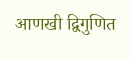आणखी द्विगुणित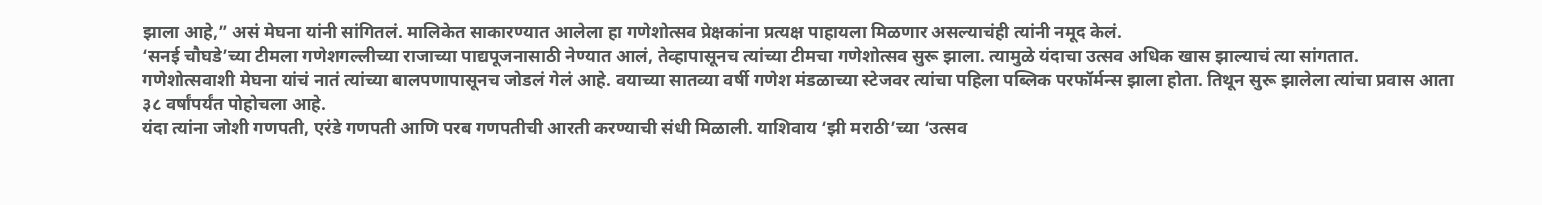झाला आहे,” असं मेघना यांनी सांगितलं. मालिकेत साकारण्यात आलेला हा गणेशोत्सव प्रेक्षकांना प्रत्यक्ष पाहायला मिळणार असल्याचंही त्यांनी नमूद केलं.
‘सनई चौघडे’च्या टीमला गणेशगल्लीच्या राजाच्या पाद्यपूजनासाठी नेण्यात आलं, तेव्हापासूनच त्यांच्या टीमचा गणेशोत्सव सुरू झाला. त्यामुळे यंदाचा उत्सव अधिक खास झाल्याचं त्या सांगतात.
गणेशोत्सवाशी मेघना यांचं नातं त्यांच्या बालपणापासूनच जोडलं गेलं आहे. वयाच्या सातव्या वर्षी गणेश मंडळाच्या स्टेजवर त्यांचा पहिला पब्लिक परफॉर्मन्स झाला होता. तिथून सुरू झालेला त्यांचा प्रवास आता ३८ वर्षांपर्यंत पोहोचला आहे.
यंदा त्यांना जोशी गणपती, एरंडे गणपती आणि परब गणपतीची आरती करण्याची संधी मिळाली. याशिवाय ‘झी मराठी’च्या ‘उत्सव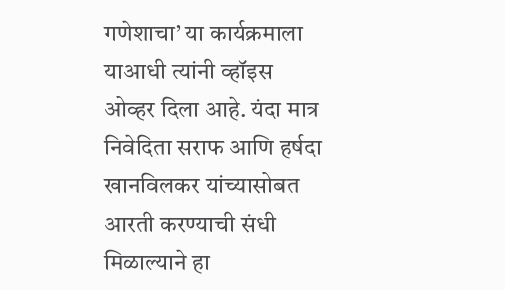गणेशाचा’ या कार्यक्रमाला याआधी त्यांनी व्हॉइस ओव्हर दिला आहे. यंदा मात्र निवेदिता सराफ आणि हर्षदा खानविलकर यांच्यासोबत आरती करण्याची संधी मिळाल्याने हा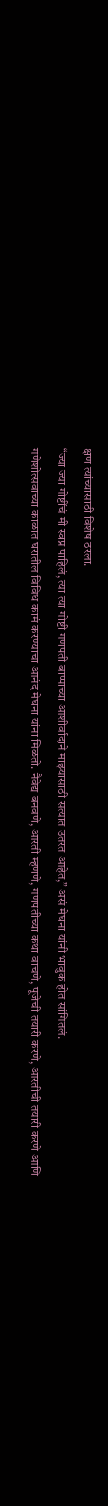क्षण त्यांच्यासाठी विशेष ठरला.
“ज्या ज्या गोष्टींचं मी स्वप्न पाहिलं, त्या त्या गोष्टी गणपती बाप्पाच्या आशीर्वादाने माझ्यासाठी सत्यात उतरत आहेत,” असं मेघना यांनी भावुक होत सांगितलं.
गणेशोत्सवाच्या काळात घरातील विविध कामं करण्याचा आनंद मेघना यांना मिळतो. नैवेद्य बनवणे, आरती म्हणणे, गणपतीच्या कथा वाचणे, पूजेची तयारी करणे, आरतीची तयारी करणे आणि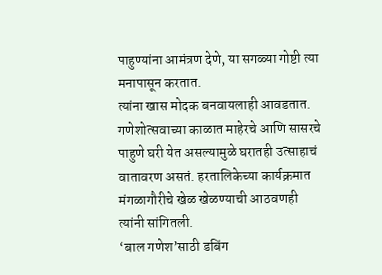पाहुण्यांना आमंत्रण देणे, या सगळ्या गोष्टी त्या मनापासून करतात.
त्यांना खास मोदक बनवायलाही आवडतात. गणेशोत्सवाच्या काळात माहेरचे आणि सासरचे पाहुणे घरी येत असल्यामुळे घरातही उत्साहाचं वातावरण असतं. हरतालिकेच्या कार्यक्रमात मंगळागौरीचे खेळ खेळण्याची आठवणही त्यांनी सांगितली.
‘बाल गणेश’साठी डबिंग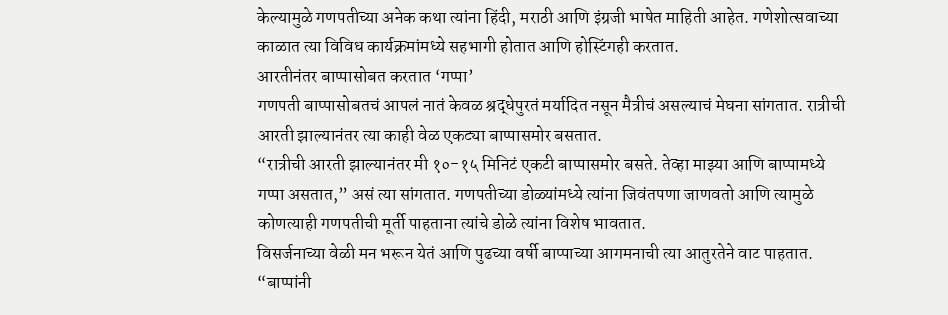केल्यामुळे गणपतीच्या अनेक कथा त्यांना हिंदी, मराठी आणि इंग्रजी भाषेत माहिती आहेत. गणेशोत्सवाच्या काळात त्या विविध कार्यक्रमांमध्ये सहभागी होतात आणि होस्टिंगही करतात.
आरतीनंतर बाप्पासोबत करतात ‘गप्पा’
गणपती बाप्पासोबतचं आपलं नातं केवळ श्रद्धेपुरतं मर्यादित नसून मैत्रीचं असल्याचं मेघना सांगतात. रात्रीची आरती झाल्यानंतर त्या काही वेळ एकट्या बाप्पासमोर बसतात.
“रात्रीची आरती झाल्यानंतर मी १०-१५ मिनिटं एकटी बाप्पासमोर बसते. तेव्हा माझ्या आणि बाप्पामध्ये गप्पा असतात,” असं त्या सांगतात. गणपतीच्या डोळ्यांमध्ये त्यांना जिवंतपणा जाणवतो आणि त्यामुळे कोणत्याही गणपतीची मूर्ती पाहताना त्यांचे डोळे त्यांना विशेष भावतात.
विसर्जनाच्या वेळी मन भरून येतं आणि पुढच्या वर्षी बाप्पाच्या आगमनाची त्या आतुरतेने वाट पाहतात.
“बाप्पांनी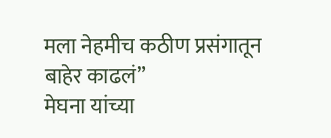मला नेहमीच कठीण प्रसंगातून बाहेर काढलं”
मेघना यांच्या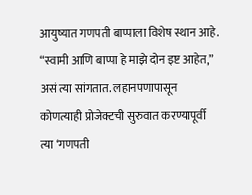आयुष्यात गणपती बाप्पाला विशेष स्थान आहे. “स्वामी आणि बाप्पा हे माझे दोन इष्ट आहेत,” असं त्या सांगतात. लहानपणापासून कोणत्याही प्रोजेक्टची सुरुवात करण्यापूर्वी त्या ‘गणपती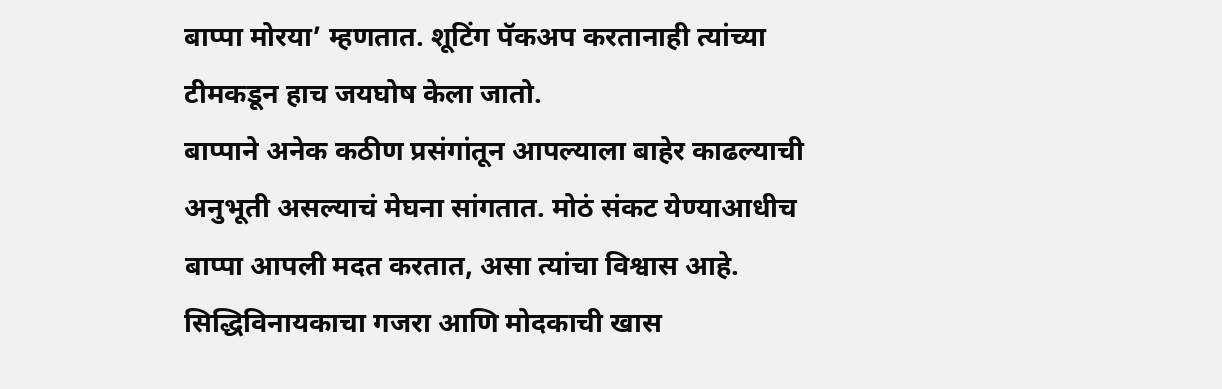बाप्पा मोरया’ म्हणतात. शूटिंग पॅकअप करतानाही त्यांच्या टीमकडून हाच जयघोष केला जातो.
बाप्पाने अनेक कठीण प्रसंगांतून आपल्याला बाहेर काढल्याची अनुभूती असल्याचं मेघना सांगतात. मोठं संकट येण्याआधीच बाप्पा आपली मदत करतात, असा त्यांचा विश्वास आहे.
सिद्धिविनायकाचा गजरा आणि मोदकाची खास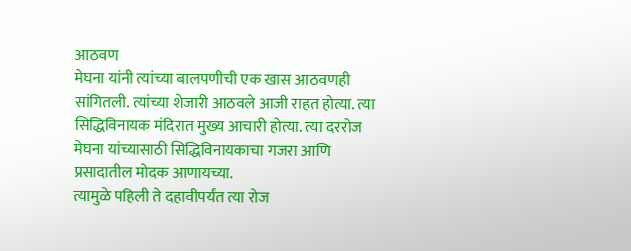आठवण
मेघना यांनी त्यांच्या बालपणीची एक खास आठवणही सांगितली. त्यांच्या शेजारी आठवले आजी राहत होत्या. त्या सिद्धिविनायक मंदिरात मुख्य आचारी होत्या. त्या दररोज मेघना यांच्यासाठी सिद्धिविनायकाचा गजरा आणि प्रसादातील मोदक आणायच्या.
त्यामुळे पहिली ते दहावीपर्यंत त्या रोज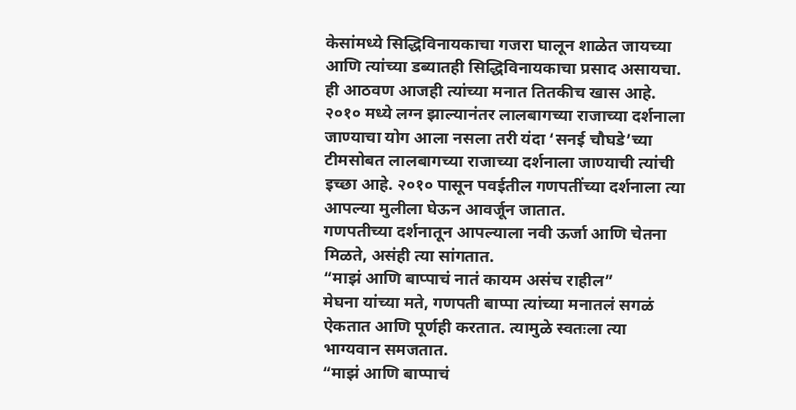केसांमध्ये सिद्धिविनायकाचा गजरा घालून शाळेत जायच्या आणि त्यांच्या डब्यातही सिद्धिविनायकाचा प्रसाद असायचा. ही आठवण आजही त्यांच्या मनात तितकीच खास आहे.
२०१० मध्ये लग्न झाल्यानंतर लालबागच्या राजाच्या दर्शनाला जाण्याचा योग आला नसला तरी यंदा ‘सनई चौघडे’च्या टीमसोबत लालबागच्या राजाच्या दर्शनाला जाण्याची त्यांची इच्छा आहे. २०१० पासून पवईतील गणपतींच्या दर्शनाला त्या आपल्या मुलीला घेऊन आवर्जून जातात.
गणपतीच्या दर्शनातून आपल्याला नवी ऊर्जा आणि चेतना मिळते, असंही त्या सांगतात.
“माझं आणि बाप्पाचं नातं कायम असंच राहील”
मेघना यांच्या मते, गणपती बाप्पा त्यांच्या मनातलं सगळं ऐकतात आणि पूर्णही करतात. त्यामुळे स्वतःला त्या भाग्यवान समजतात.
“माझं आणि बाप्पाचं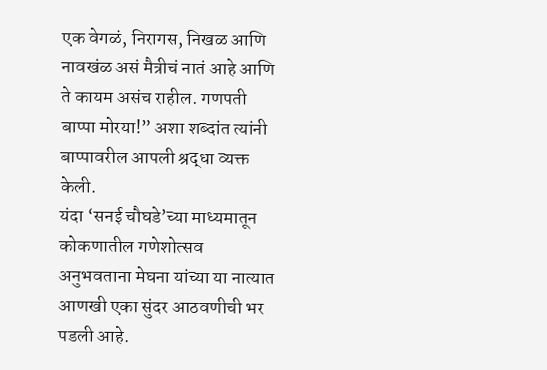एक वेगळं, निरागस, निखळ आणि नावखंळ असं मैत्रीचं नातं आहे आणि ते कायम असंच राहील. गणपती बाप्पा मोरया!” अशा शब्दांत त्यांनी बाप्पावरील आपली श्रद्धा व्यक्त केली.
यंदा ‘सनई चौघडे’च्या माध्यमातून कोकणातील गणेशोत्सव अनुभवताना मेघना यांच्या या नात्यात आणखी एका सुंदर आठवणीची भर पडली आहे.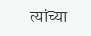त्यांच्या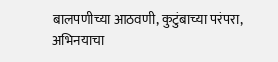बालपणीच्या आठवणी, कुटुंबाच्या परंपरा, अभिनयाचा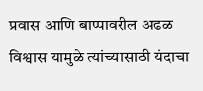प्रवास आणि बाप्पावरील अढळ विश्वास यामुळे त्यांच्यासाठी यंदाचा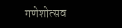गणेशोत्सव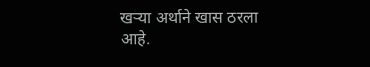खऱ्या अर्थाने खास ठरला आहे.